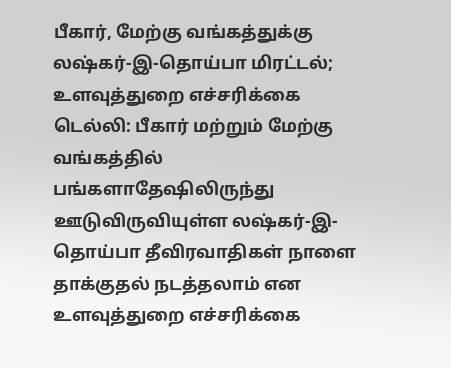பீகார், மேற்கு வங்கத்துக்கு லஷ்கர்-இ-தொய்பா மிரட்டல்; உளவுத்துறை எச்சரிக்கை
டெல்லி: பீகார் மற்றும் மேற்கு வங்கத்தில் பங்களாதேஷிலிருந்து ஊடுவிருவியுள்ள லஷ்கர்-இ-தொய்பா தீவிரவாதிகள் நாளை தாக்குதல் நடத்தலாம் என உளவுத்துறை எச்சரிக்கை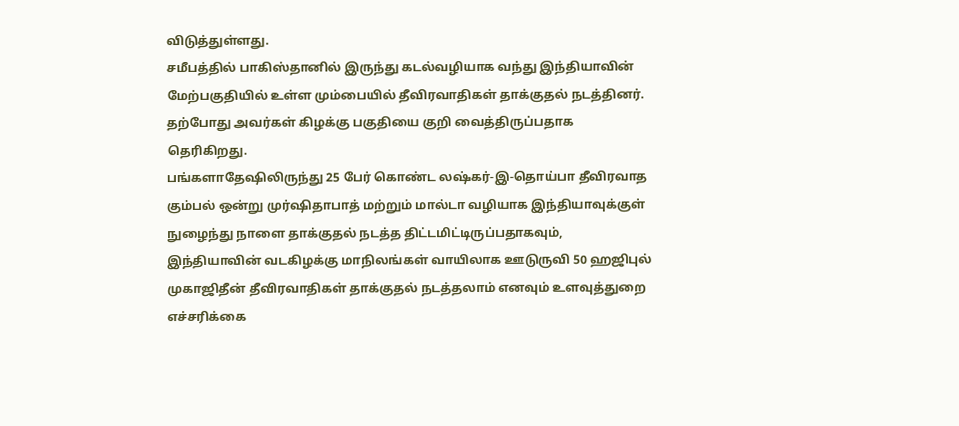விடுத்துள்ளது.
சமீபத்தில் பாகிஸ்தானில் இருந்து கடல்வழியாக வந்து இந்தியாவின் மேற்பகுதியில் உள்ள மும்பையில் தீவிரவாதிகள் தாக்குதல் நடத்தினர். தற்போது அவர்கள் கிழக்கு பகுதியை குறி வைத்திருப்பதாக தெரிகிறது.
பங்களாதேஷிலிருந்து 25 பேர் கொண்ட லஷ்கர்-இ-தொய்பா தீவிரவாத கும்பல் ஒன்று முர்ஷிதாபாத் மற்றும் மால்டா வழியாக இந்தியாவுக்குள் நுழைந்து நாளை தாக்குதல் நடத்த திட்டமிட்டிருப்பதாகவும், இந்தியாவின் வடகிழக்கு மாநிலங்கள் வாயிலாக ஊடுருவி 50 ஹஜிபுல் முகாஜிதீன் தீவிரவாதிகள் தாக்குதல் நடத்தலாம் எனவும் உளவுத்துறை எச்சரிக்கை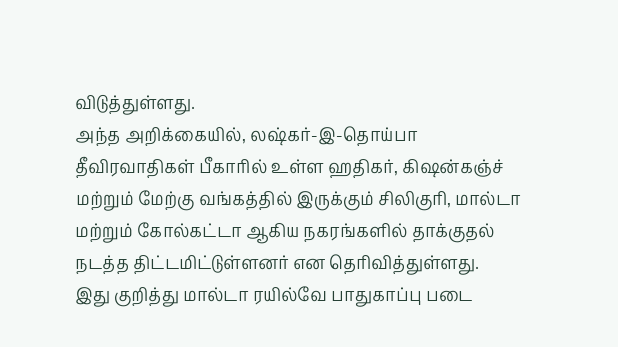விடுத்துள்ளது.
அந்த அறிக்கையில், லஷ்கர்-இ-தொய்பா தீவிரவாதிகள் பீகாரில் உள்ள ஹதிகர், கிஷன்கஞ்ச் மற்றும் மேற்கு வங்கத்தில் இருக்கும் சிலிகுரி, மால்டா மற்றும் கோல்கட்டா ஆகிய நகரங்களில் தாக்குதல் நடத்த திட்டமிட்டுள்ளனர் என தெரிவித்துள்ளது.
இது குறித்து மால்டா ரயில்வே பாதுகாப்பு படை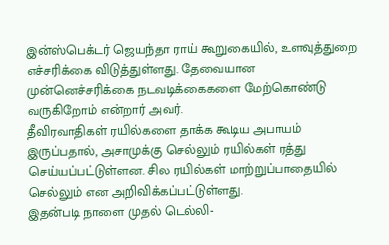இன்ஸ்பெக்டர் ஜெயந்தா ராய் கூறுகையில், உளவுத்துறை எச்சரிக்கை விடுத்துள்ளது. தேவையான முன்னெச்சரிக்கை நடவடிக்கைகளை மேற்கொண்டு வருகிறோம் என்றார் அவர்.
தீவிரவாதிகள் ரயில்களை தாக்க கூடிய அபாயம் இருப்பதால், அசாமுக்கு செல்லும் ரயில்கள் ரத்து செய்யப்பட்டுள்ளன. சில ரயில்கள் மாற்றுப்பாதையில் செல்லும் என அறிவிக்கப்பட்டுள்ளது.
இதன்படி நாளை முதல் டெல்லி-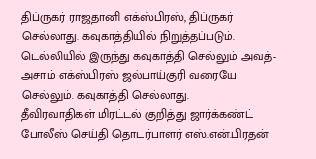திப்ருகர் ராஜதானி எக்ஸ்பிரஸ், திப்ருகர் செல்லாது. கவுகாத்தியில் நிறுத்தப்படும். டெல்லியில் இருந்து கவுகாத்தி செல்லும் அவத்-அசாம் எக்ஸ்பிரஸ் ஜல்பாய்குரி வரையே செல்லும். கவுகாத்தி செல்லாது.
தீவிரவாதிகள் மிரட்டல் குறித்து ஜார்க்கண்ட் போலீஸ் செய்தி தொடர்பாளர் எஸ்.என்.பிரதன்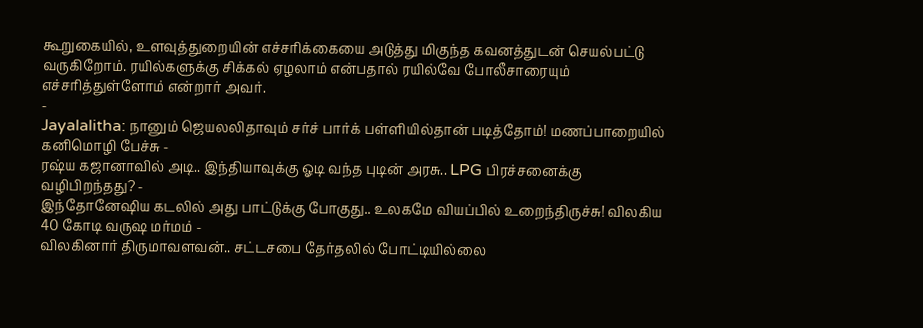கூறுகையில், உளவுத்துறையின் எச்சரிக்கையை அடுத்து மிகுந்த கவனத்துடன் செயல்பட்டு வருகிறோம். ரயில்களுக்கு சிக்கல் ஏழலாம் என்பதால் ரயில்வே போலீசாரையும் எச்சரித்துள்ளோம் என்றார் அவர்.
-
Jayalalitha: நானும் ஜெயலலிதாவும் சர்ச் பார்க் பள்ளியில்தான் படித்தோம்! மணப்பாறையில் கனிமொழி பேச்சு -
ரஷ்ய கஜானாவில் அடி.. இந்தியாவுக்கு ஓடி வந்த புடின் அரசு.. LPG பிரச்சனைக்கு வழிபிறந்தது? -
இந்தோனேஷிய கடலில் அது பாட்டுக்கு போகுது.. உலகமே வியப்பில் உறைந்திருச்சு! விலகிய 40 கோடி வருஷ மர்மம் -
விலகினார் திருமாவளவன்.. சட்டசபை தேர்தலில் போட்டியில்லை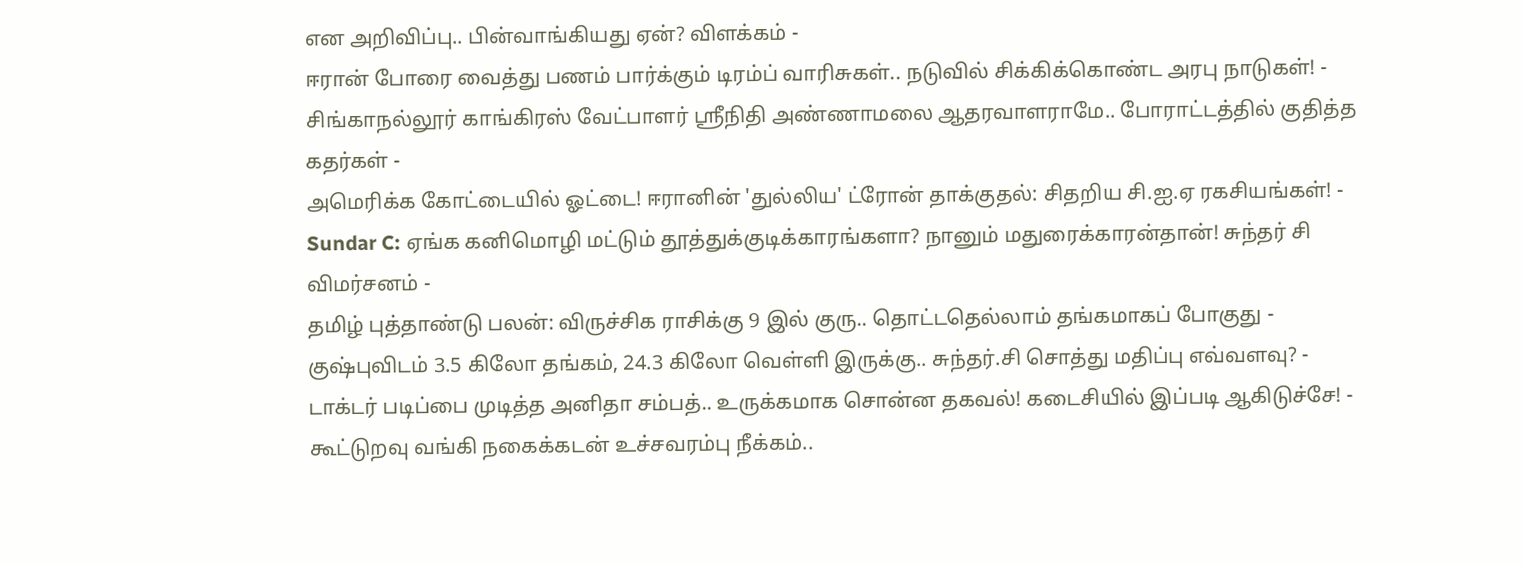என அறிவிப்பு.. பின்வாங்கியது ஏன்? விளக்கம் -
ஈரான் போரை வைத்து பணம் பார்க்கும் டிரம்ப் வாரிசுகள்.. நடுவில் சிக்கிக்கொண்ட அரபு நாடுகள்! -
சிங்காநல்லூர் காங்கிரஸ் வேட்பாளர் ஶ்ரீநிதி அண்ணாமலை ஆதரவாளராமே.. போராட்டத்தில் குதித்த கதர்கள் -
அமெரிக்க கோட்டையில் ஓட்டை! ஈரானின் 'துல்லிய' ட்ரோன் தாக்குதல்: சிதறிய சி.ஐ.ஏ ரகசியங்கள்! -
Sundar C: ஏங்க கனிமொழி மட்டும் தூத்துக்குடிக்காரங்களா? நானும் மதுரைக்காரன்தான்! சுந்தர் சி விமர்சனம் -
தமிழ் புத்தாண்டு பலன்: விருச்சிக ராசிக்கு 9 இல் குரு.. தொட்டதெல்லாம் தங்கமாகப் போகுது -
குஷ்புவிடம் 3.5 கிலோ தங்கம், 24.3 கிலோ வெள்ளி இருக்கு.. சுந்தர்.சி சொத்து மதிப்பு எவ்வளவு? -
டாக்டர் படிப்பை முடித்த அனிதா சம்பத்.. உருக்கமாக சொன்ன தகவல்! கடைசியில் இப்படி ஆகிடுச்சே! -
கூட்டுறவு வங்கி நகைக்கடன் உச்சவரம்பு நீக்கம்..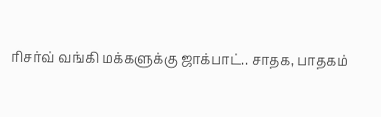ரிசர்வ் வங்கி மக்களுக்கு ஜாக்பாட்.. சாதக, பாதகம்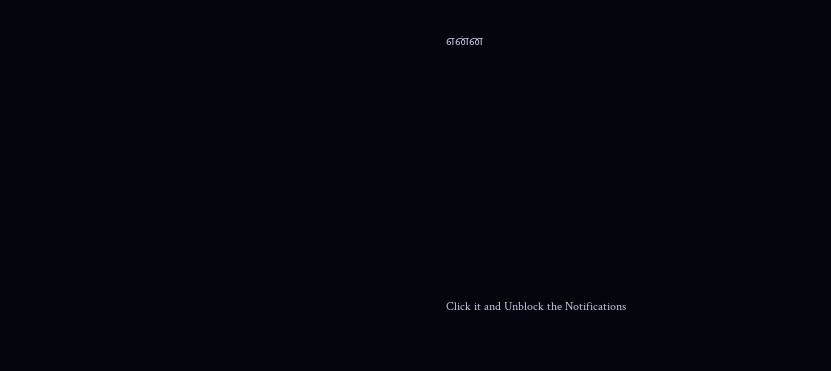என்ன












Click it and Unblock the Notifications